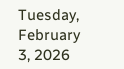Tuesday, February 3, 2026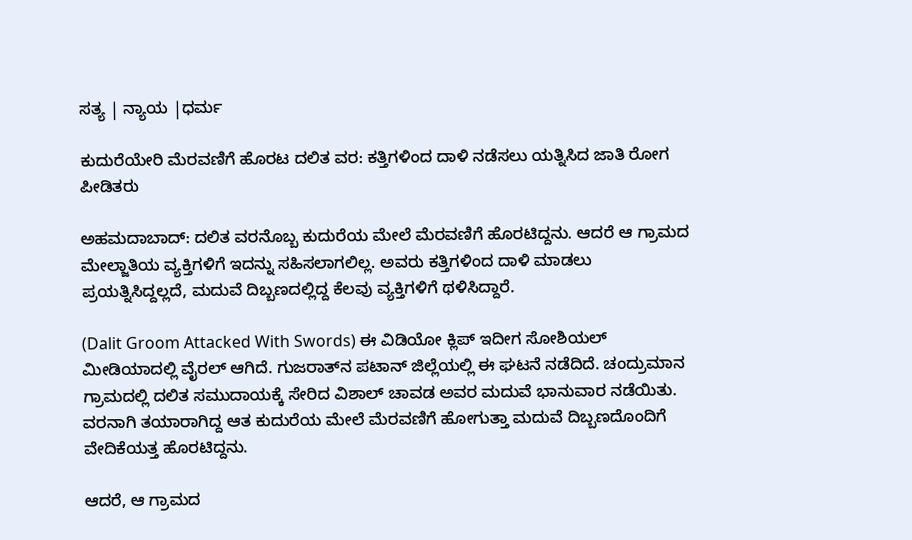ಸತ್ಯ | ನ್ಯಾಯ |ಧರ್ಮ

ಕುದುರೆಯೇರಿ ಮೆರವಣಿಗೆ ಹೊರಟ ದಲಿತ ವರ: ಕತ್ತಿಗಳಿಂದ ದಾಳಿ ನಡೆಸಲು ಯತ್ನಿಸಿದ ಜಾತಿ ರೋಗ ಪೀಡಿತರು

ಅಹಮದಾಬಾದ್: ದಲಿತ ವರನೊಬ್ಬ ಕುದುರೆಯ ಮೇಲೆ ಮೆರವಣಿಗೆ ಹೊರಟಿದ್ದನು. ಆದರೆ ಆ ಗ್ರಾಮದ ಮೇಲ್ಜಾತಿಯ ವ್ಯಕ್ತಿಗಳಿಗೆ ಇದನ್ನು ಸಹಿಸಲಾಗಲಿಲ್ಲ. ಅವರು ಕತ್ತಿಗಳಿಂದ ದಾಳಿ ಮಾಡಲು ಪ್ರಯತ್ನಿಸಿದ್ದಲ್ಲದೆ, ಮದುವೆ ದಿಬ್ಬಣದಲ್ಲಿದ್ದ ಕೆಲವು ವ್ಯಕ್ತಿಗಳಿಗೆ ಥಳಿಸಿದ್ದಾರೆ.

(Dalit Groom Attacked With Swords) ಈ ವಿಡಿಯೋ ಕ್ಲಿಪ್ ಇದೀಗ ಸೋಶಿಯಲ್ ಮೀಡಿಯಾದಲ್ಲಿ ವೈರಲ್ ಆಗಿದೆ. ಗುಜರಾತ್‌ನ ಪಟಾನ್ ಜಿಲ್ಲೆಯಲ್ಲಿ ಈ ಘಟನೆ ನಡೆದಿದೆ. ಚಂದ್ರುಮಾನ ಗ್ರಾಮದಲ್ಲಿ ದಲಿತ ಸಮುದಾಯಕ್ಕೆ ಸೇರಿದ ವಿಶಾಲ್ ಚಾವಡ ಅವರ ಮದುವೆ ಭಾನುವಾರ ನಡೆಯಿತು. ವರನಾಗಿ ತಯಾರಾಗಿದ್ದ ಆತ ಕುದುರೆಯ ಮೇಲೆ ಮೆರವಣಿಗೆ ಹೋಗುತ್ತಾ ಮದುವೆ ದಿಬ್ಬಣದೊಂದಿಗೆ ವೇದಿಕೆಯತ್ತ ಹೊರಟಿದ್ದನು.

ಆದರೆ, ಆ ಗ್ರಾಮದ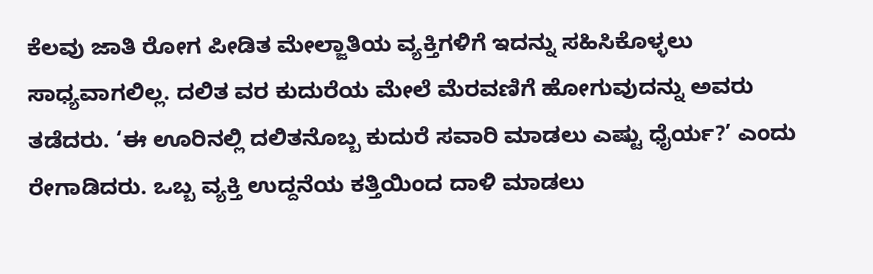ಕೆಲವು ಜಾತಿ ರೋಗ ಪೀಡಿತ ಮೇಲ್ಜಾತಿಯ ವ್ಯಕ್ತಿಗಳಿಗೆ ಇದನ್ನು ಸಹಿಸಿಕೊಳ್ಳಲು ಸಾಧ್ಯವಾಗಲಿಲ್ಲ. ದಲಿತ ವರ ಕುದುರೆಯ ಮೇಲೆ ಮೆರವಣಿಗೆ ಹೋಗುವುದನ್ನು ಅವರು ತಡೆದರು. ‘ಈ ಊರಿನಲ್ಲಿ ದಲಿತನೊಬ್ಬ ಕುದುರೆ ಸವಾರಿ ಮಾಡಲು ಎಷ್ಟು ಧೈರ್ಯ?’ ಎಂದು ರೇಗಾಡಿದರು. ಒಬ್ಬ ವ್ಯಕ್ತಿ ಉದ್ದನೆಯ ಕತ್ತಿಯಿಂದ ದಾಳಿ ಮಾಡಲು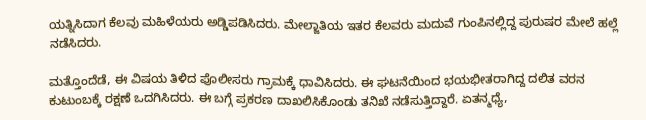ಯತ್ನಿಸಿದಾಗ ಕೆಲವು ಮಹಿಳೆಯರು ಅಡ್ಡಿಪಡಿಸಿದರು. ಮೇಲ್ಜಾತಿಯ ಇತರ ಕೆಲವರು ಮದುವೆ ಗುಂಪಿನಲ್ಲಿದ್ದ ಪುರುಷರ ಮೇಲೆ ಹಲ್ಲೆ ನಡೆಸಿದರು.

ಮತ್ತೊಂದೆಡೆ, ಈ ವಿಷಯ ತಿಳಿದ ಪೊಲೀಸರು ಗ್ರಾಮಕ್ಕೆ ಧಾವಿಸಿದರು. ಈ ಘಟನೆಯಿಂದ ಭಯಭೀತರಾಗಿದ್ದ ದಲಿತ ವರನ ಕುಟುಂಬಕ್ಕೆ ರಕ್ಷಣೆ ಒದಗಿಸಿದರು. ಈ ಬಗ್ಗೆ ಪ್ರಕರಣ ದಾಖಲಿಸಿಕೊಂಡು ತನಿಖೆ ನಡೆಸುತ್ತಿದ್ದಾರೆ. ಏತನ್ಮಧ್ಯೆ,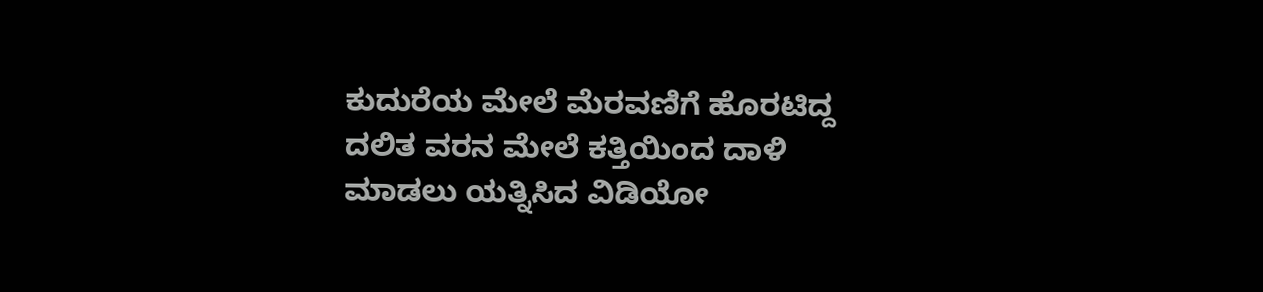ಕುದುರೆಯ ಮೇಲೆ ಮೆರವಣಿಗೆ ಹೊರಟಿದ್ದ ದಲಿತ ವರನ ಮೇಲೆ ಕತ್ತಿಯಿಂದ ದಾಳಿ ಮಾಡಲು ಯತ್ನಿಸಿದ ವಿಡಿಯೋ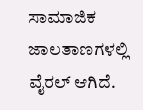ಸಾಮಾಜಿಕ ಜಾಲತಾಣಗಳಲ್ಲಿ ವೈರಲ್ ಆಗಿದೆ.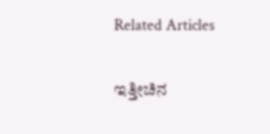Related Articles

ಇತ್ತೀಚಿನ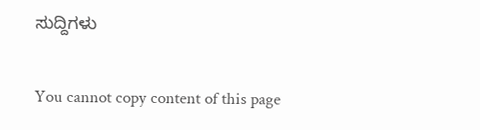ಸುದ್ದಿಗಳು

You cannot copy content of this page